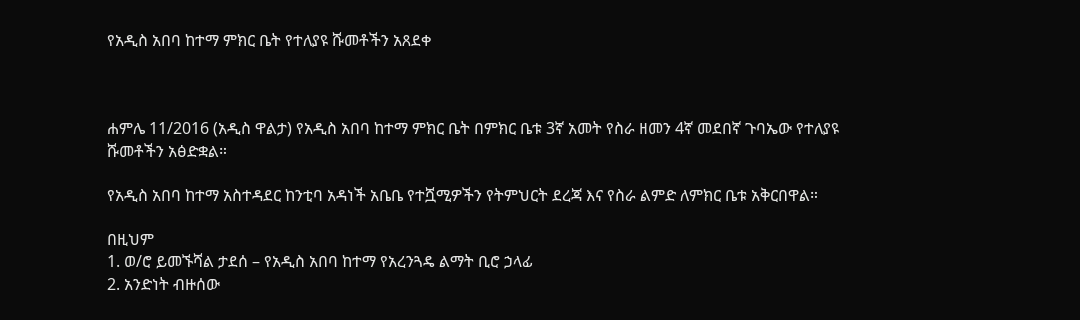የአዲስ አበባ ከተማ ምክር ቤት የተለያዩ ሹመቶችን አጸደቀ



ሐምሌ 11/2016 (አዲስ ዋልታ) የአዲስ አበባ ከተማ ምክር ቤት በምክር ቤቱ 3ኛ አመት የስራ ዘመን 4ኛ መደበኛ ጉባኤው የተለያዩ ሹመቶችን አፅድቋል።

የአዲስ አበባ ከተማ አስተዳደር ከንቲባ አዳነች አቤቤ የተሿሚዎችን የትምህርት ደረጃ እና የስራ ልምድ ለምክር ቤቱ አቅርበዋል።

በዚህም
1. ወ/ሮ ይመኙሻል ታደሰ – የአዲስ አበባ ከተማ የአረንጓዴ ልማት ቢሮ ኃላፊ
2. አንድነት ብዙሰው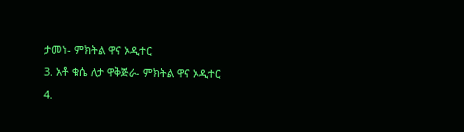ታመነ- ምክትል ዋና ኦዲተር
3. አቶ ቁሴ ለታ ዋቅጅራ- ምክትል ዋና ኦዲተር
4.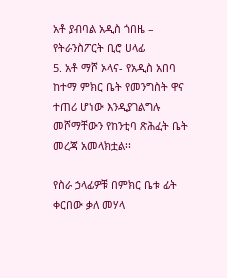አቶ ያብባል አዲስ ጎበዜ – የትራንስፖርት ቢሮ ሀላፊ
5. አቶ ማሾ ኦላና- የአዲስ አበባ ከተማ ምክር ቤት የመንግስት ዋና ተጠሪ ሆነው እንዲያገልግሉ መሾማቸውን የከንቲባ ጽሕፈት ቤት መረጃ አመላክቷል፡፡

የስራ ኃላፊዎቹ በምክር ቤቱ ፊት ቀርበው ቃለ መሃላ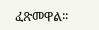ፈጽመዋል፡፡